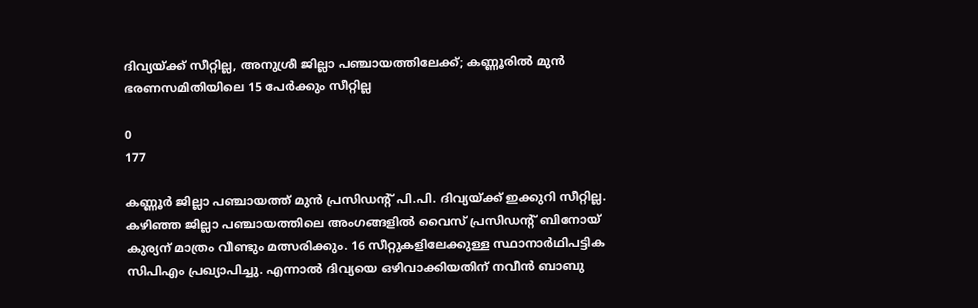ദിവ്യയ്ക്ക് സീറ്റില്ല, അനുശ്രീ ജില്ലാ പഞ്ചായത്തിലേക്ക്; കണ്ണൂരിൽ മുൻ ഭരണസമിതിയിലെ 15 പേർക്കും സീറ്റില്ല

0
177

കണ്ണൂർ‌ ജില്ലാ പഞ്ചായത്ത് മുൻ പ്രസിഡന്റ് പി.പി. ദിവ്യയ്ക്ക് ഇക്കുറി സീറ്റില്ല. കഴിഞ്ഞ ജില്ലാ പഞ്ചായത്തിലെ അംഗങ്ങളിൽ‌ വൈസ് പ്രസിഡന്റ് ബിനോയ് കുര്യന് മാത്രം വീണ്ടും മത്സരിക്കും. 16 സീറ്റുകളിലേക്കുള്ള സ്ഥാനാർഥിപട്ടിക സിപിഎം പ്രഖ്യാപിച്ചു. എന്നാൽ ദിവ്യയെ ഒഴിവാക്കിയതിന് നവീൻ ബാബു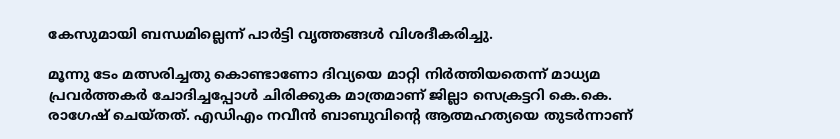കേസുമായി ബന്ധമില്ലെന്ന് പാർട്ടി വൃത്തങ്ങൾ വിശദീകരിച്ചു.

മൂന്നു ടേം മത്സരിച്ചതു കൊണ്ടാണോ ദിവ്യയെ മാറ്റി നിർത്തിയതെന്ന് മാധ്യമ പ്രവർത്തകർ ചോദിച്ചപ്പോൾ ചിരിക്കുക മാത്രമാണ് ജില്ലാ സെക്രട്ടറി കെ.കെ. രാഗേഷ് ചെയ്തത്. എഡിഎം നവീൻ ബാബുവിന്റെ ആത്മഹത്യയെ തുടർന്നാണ്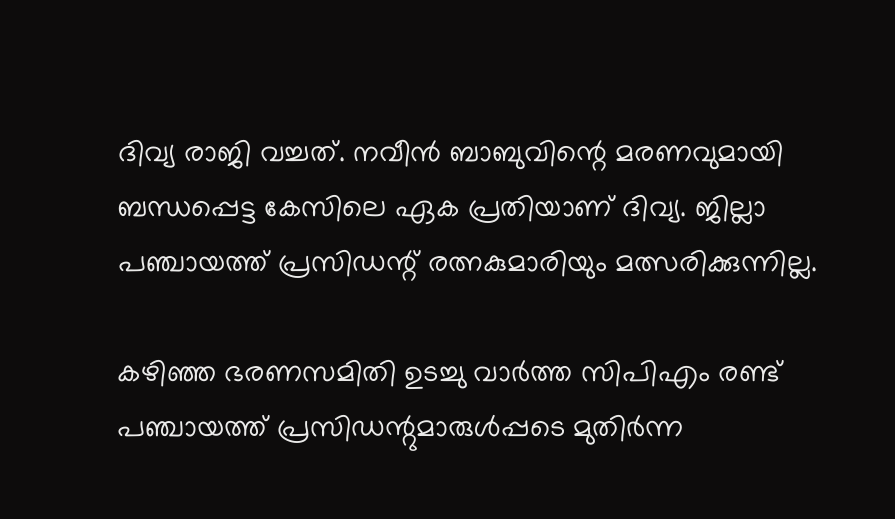ദിവ്യ രാജി വച്ചത്. നവീൻ ബാബുവിന്റെ മരണവുമായി ബന്ധപ്പെട്ട കേസിലെ ഏക പ്രതിയാണ് ദിവ്യ. ജില്ലാ പഞ്ചായത്ത് പ്രസിഡന്റ് രത്നകുമാരിയും മത്സരിക്കുന്നില്ല.

കഴിഞ്ഞ ഭരണസമിതി ഉടച്ചു വാർത്ത സിപിഎം രണ്ട് പഞ്ചായത്ത് പ്രസിഡന്റുമാരുൾപ്പടെ മുതിർന്ന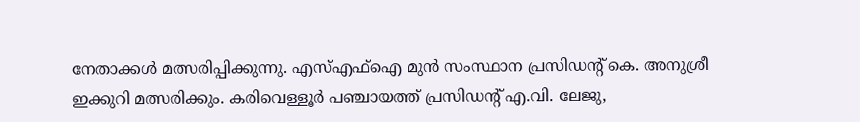നേതാക്കള്‍ മത്സരിപ്പിക്കുന്നു. എസ്എഫ്ഐ മുൻ സംസ്ഥാന പ്രസിഡന്റ് കെ. അനുശ്രീ ഇക്കുറി മത്സരിക്കും. കരിവെള്ളൂർ പഞ്ചായത്ത് പ്രസിഡന്റ് എ.വി. ലേജു,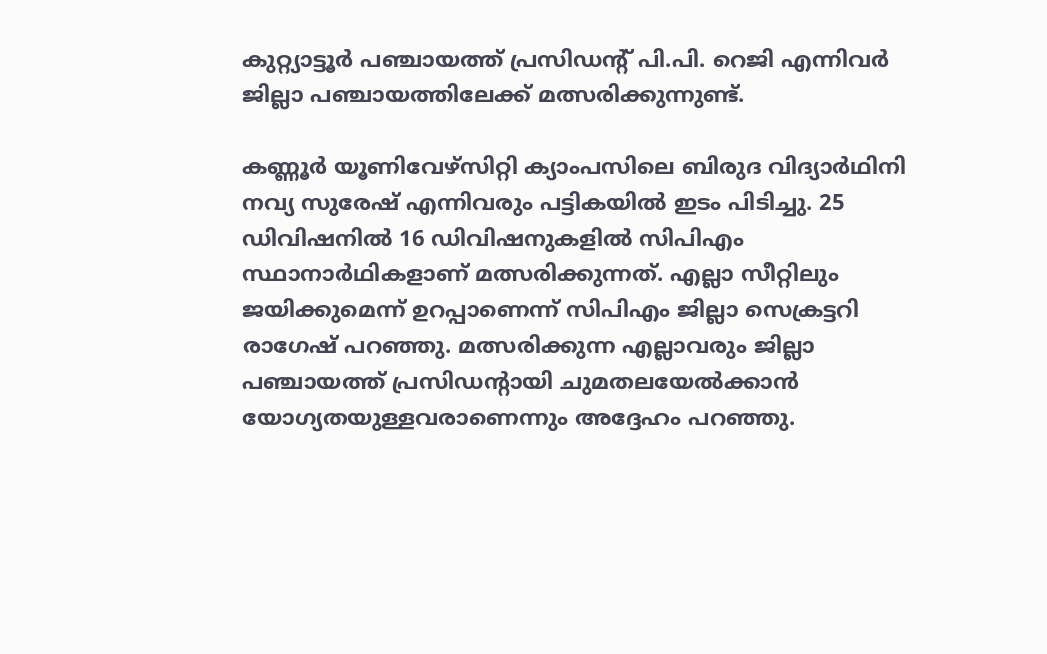കുറ്റ്യാട്ടൂർ പഞ്ചായത്ത് പ്രസിഡന്റ് പി.പി. റെജി എന്നിവർ ജില്ലാ പഞ്ചായത്തിലേക്ക് മത്സരിക്കുന്നുണ്ട്.

കണ്ണൂർ യൂണിവേഴ്സിറ്റി ക്യാംപസിലെ ബിരുദ വിദ്യാർഥിനി നവ്യ സുരേഷ് എന്നിവരും പട്ടികയിൽ ഇടം പിടിച്ചു. 25 ഡിവിഷനിൽ 16 ഡിവിഷനുകളിൽ സിപിഎം സ്ഥാനാർഥികളാണ് മത്സരിക്കുന്നത്. എല്ലാ സീറ്റിലും ജയിക്കുമെന്ന് ഉറപ്പാണെന്ന് സിപിഎം ജില്ലാ സെക്രട്ടറി രാഗേഷ് പറഞ്ഞു. മത്സരിക്കുന്ന എല്ലാവരും ജില്ലാ പഞ്ചായത്ത് പ്രസിഡന്റായി ചുമതലയേൽക്കാൻ യോഗ്യതയുള്ളവരാണെന്നും അദ്ദേഹം പറഞ്ഞു.